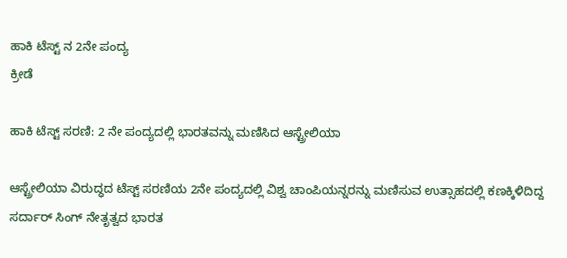ಹಾಕಿ ಟೆಸ್ಟ್ ನ 2ನೇ ಪಂದ್ಯ
ಕ್ರೀಡೆ

ಹಾಕಿ ಟೆಸ್ಟ್ ಸರಣಿ: 2 ನೇ ಪಂದ್ಯದಲ್ಲಿ ಭಾರತವನ್ನು ಮಣಿಸಿದ ಆಸ್ಟ್ರೇಲಿಯಾ

ಆಸ್ಟ್ರೇಲಿಯಾ ವಿರುದ್ಧದ ಟೆಸ್ಟ್ ಸರಣಿಯ 2ನೇ ಪಂದ್ಯದಲ್ಲಿ ವಿಶ್ವ ಚಾಂಪಿಯನ್ನರನ್ನು ಮಣಿಸುವ ಉತ್ಸಾಹದಲ್ಲಿ ಕಣಕ್ಕಿಳಿದಿದ್ದ ಸರ್ದಾರ್ ಸಿಂಗ್ ನೇತೃತ್ವದ ಭಾರತ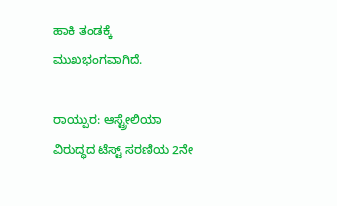ಹಾಕಿ ತಂಡಕ್ಕೆ ಮುಖಭಂಗವಾಗಿದೆ.

ರಾಯ್ಪುರ: ಆಸ್ಟ್ರೇಲಿಯಾ ವಿರುದ್ಧದ ಟೆಸ್ಟ್ ಸರಣಿಯ 2ನೇ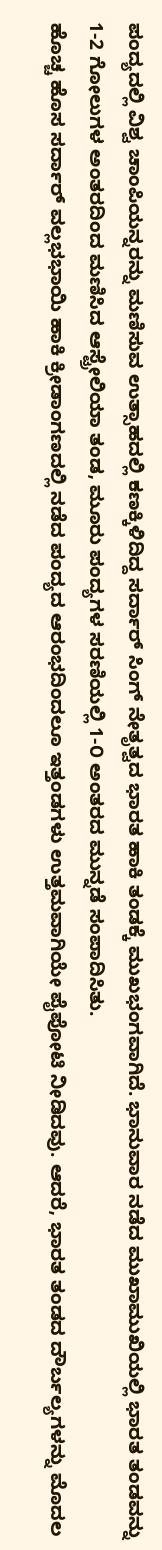ಪಂದ್ಯದಲ್ಲಿ ವಿಶ್ವ ಚಾಂಪಿಯನ್ನರನ್ನು ಮಣಿಸುವ ಉತ್ಸಾಹದಲ್ಲಿ ಕಣಕ್ಕಿಳಿದಿದ್ದ ಸರ್ದಾರ್ ಸಿಂಗ್ ನೇತೃತ್ವದ ಭಾರತ ಹಾಕಿ ತಂಡಕ್ಕೆ ಮುಖಭಂಗವಾಗಿದೆ. ಭಾನುವಾರ ನಡೆದ ಮುಖಾಮುಖಿಯಲ್ಲಿ ಭಾರತ ತಂಡವನ್ನು 1-2 ಗೋಲುಗಳ ಅಂತರದಿಂದ ಮಣಿಸಿದ ಆಸ್ಟ್ರೇಲಿಯಾ ತಂಡ, ಮೂರು ಪಂದ್ಯಗಳ ಸರಣಿಯಲ್ಲಿ 1-೦ ಅಂತರದ ಮುನ್ನಡೆ ಸಂಪಾದಿಸಿತು.
ಹೊಚ್ಚ ಹೊಸ ಸರ್ದಾರ್ ವಲ್ಲಭಭಾಯಿ ಹಾಕಿ ಕ್ರೀಡಾಂಗಣದಲ್ಲಿ ನಡೆದ ಪಂದ್ಯದ ಆರಂಭದಿಂದಲೂ ಇತ್ತಂಡಗಳು ಉತ್ತಮವಾಗಿಯೇ ಪೈಪೋಟಿ ನೀಡಿದವು. ಆದರೆ, ಭಾರತ ತಂಡದ ದೌರ್ಬಲ್ಯಗಳನ್ನು ಮೊದಲ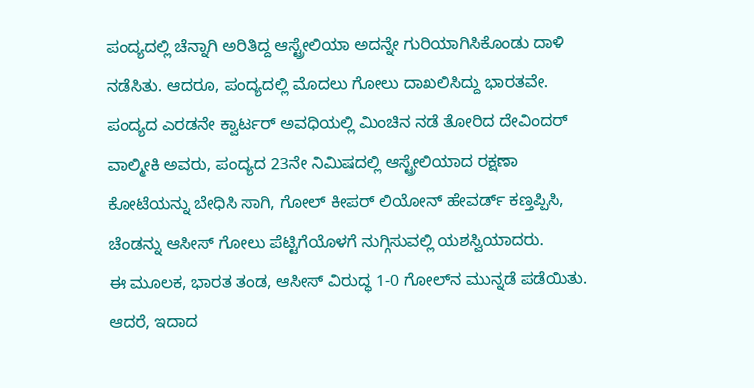ಪಂದ್ಯದಲ್ಲಿ ಚೆನ್ನಾಗಿ ಅರಿತಿದ್ದ ಆಸ್ಟ್ರೇಲಿಯಾ ಅದನ್ನೇ ಗುರಿಯಾಗಿಸಿಕೊಂಡು ದಾಳಿ ನಡೆಸಿತು. ಆದರೂ, ಪಂದ್ಯದಲ್ಲಿ ಮೊದಲು ಗೋಲು ದಾಖಲಿಸಿದ್ದು ಭಾರತವೇ.
ಪಂದ್ಯದ ಎರಡನೇ ಕ್ವಾರ್ಟರ್ ಅವಧಿಯಲ್ಲಿ ಮಿಂಚಿನ ನಡೆ ತೋರಿದ ದೇವಿಂದರ್ ವಾಲ್ಮೀಕಿ ಅವರು, ಪಂದ್ಯದ 23ನೇ ನಿಮಿಷದಲ್ಲಿ ಆಸ್ಟ್ರೇಲಿಯಾದ ರಕ್ಷಣಾ ಕೋಟೆಯನ್ನು ಬೇಧಿಸಿ ಸಾಗಿ, ಗೋಲ್ ಕೀಪರ್ ಲಿಯೋನ್ ಹೇವರ್ಡ್ ಕಣ್ತಪ್ಪಿಸಿ, ಚೆಂಡನ್ನು ಆಸೀಸ್ ಗೋಲು ಪೆಟ್ಟಿಗೆಯೊಳಗೆ ನುಗ್ಗಿಸುವಲ್ಲಿ ಯಶಸ್ವಿಯಾದರು.
ಈ ಮೂಲಕ, ಭಾರತ ತಂಡ, ಆಸೀಸ್ ವಿರುದ್ಧ 1-0 ಗೋಲ್‍ನ ಮುನ್ನಡೆ ಪಡೆಯಿತು. ಆದರೆ, ಇದಾದ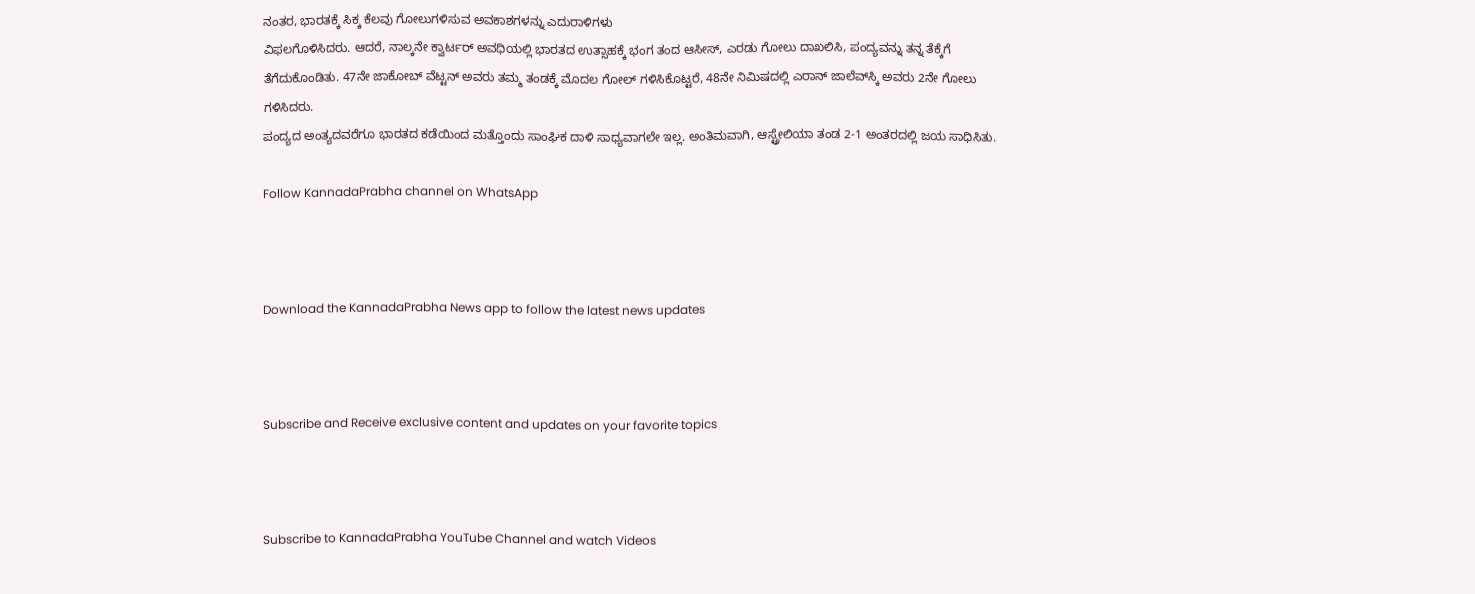ನಂತರ, ಭಾರತಕ್ಕೆ ಸಿಕ್ಕ ಕೆಲವು ಗೋಲುಗಳಿಸುವ ಅವಕಾಶಗಳನ್ನು ಎದುರಾಳಿಗಳು
ವಿಫಲಗೊಳಿಸಿದರು. ಆದರೆ, ನಾಲ್ಕನೇ ಕ್ವಾರ್ಟರ್ ಅವಧಿಯಲ್ಲಿ ಭಾರತದ ಉತ್ಸಾಹಕ್ಕೆ ಭಂಗ ತಂದ ಆಸೀಸ್, ಎರಡು ಗೋಲು ದಾಖಲಿಸಿ, ಪಂದ್ಯವನ್ನು ತನ್ನ ತೆಕ್ಕೆಗೆ ತೆಗೆದುಕೊಂಡಿತು. 47ನೇ ಜಾಕೋಬ್ ವೆಟ್ಟನ್ ಅವರು ತಮ್ಮ ತಂಡಕ್ಕೆ ಮೊದಲ ಗೋಲ್ ಗಳಿಸಿಕೊಟ್ಟರೆ, 48ನೇ ನಿಮಿಷದಲ್ಲಿ ಎರಾನ್ ಜಾಲೆವ್‍ಸ್ಕಿ ಅವರು 2ನೇ ಗೋಲು ಗಳಿಸಿದರು.
ಪಂದ್ಯದ ಅಂತ್ಯದವರೆಗೂ ಭಾರತದ ಕಡೆಯಿಂದ ಮತ್ತೊಂದು ಸಾಂಘಿಕ ದಾಳಿ ಸಾಧ್ಯವಾಗಲೇ ಇಲ್ಲ. ಅಂತಿಮವಾಗಿ, ಆಸ್ಟ್ರೇಲಿಯಾ ತಂಡ 2-1 ಅಂತರದಲ್ಲಿ ಜಯ ಸಾಧಿಸಿತು.

Follow KannadaPrabha channel on WhatsApp



Download the KannadaPrabha News app to follow the latest news updates



Subscribe and Receive exclusive content and updates on your favorite topics



Subscribe to KannadaPrabha YouTube Channel and watch Videos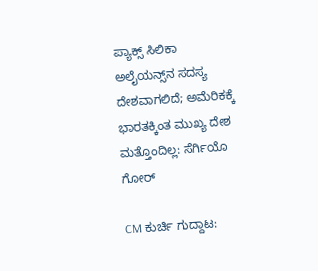ಪ್ಯಾಕ್ಸ್ ಸಿಲಿಕಾ ಅಲೈಯನ್ಸ್‌ನ ಸದಸ್ಯ ದೇಶವಾಗಲಿದೆ; ಅಮೆರಿಕಕ್ಕೆ ಭಾರತಕ್ಕಿಂತ ಮುಖ್ಯ ದೇಶ ಮತ್ತೊಂದಿಲ್ಲ: ಸೆರ್ಗಿಯೊ ಗೋರ್

CM ಕುರ್ಚಿ ಗುದ್ದಾಟ: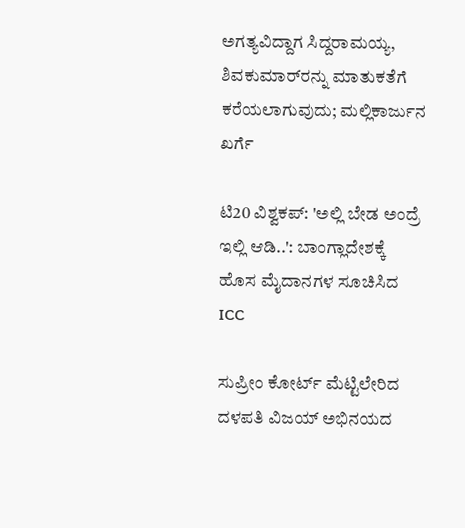ಅಗತ್ಯವಿದ್ದಾಗ ಸಿದ್ದರಾಮಯ್ಯ, ಶಿವಕುಮಾರ್‌ರನ್ನು ಮಾತುಕತೆಗೆ ಕರೆಯಲಾಗುವುದು; ಮಲ್ಲಿಕಾರ್ಜುನ ಖರ್ಗೆ

ಟಿ20 ವಿಶ್ವಕಪ್: 'ಅಲ್ಲಿ ಬೇಡ ಅಂದ್ರೆ ಇಲ್ಲಿ ಆಡಿ..': ಬಾಂಗ್ಲಾದೇಶಕ್ಕೆ ಹೊಸ ಮೈದಾನಗಳ ಸೂಚಿಸಿದ ICC

ಸುಪ್ರೀಂ ಕೋರ್ಟ್ ಮೆಟ್ಟಿಲೇರಿದ ದಳಪತಿ ವಿಜಯ್ ಅಭಿನಯದ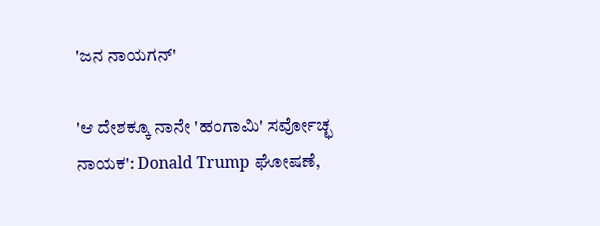'ಜನ ನಾಯಗನ್'

'ಆ ದೇಶಕ್ಕೂ ನಾನೇ 'ಹಂಗಾಮಿ' ಸರ್ವೋಚ್ಛ ನಾಯಕ': Donald Trump ಘೋಷಣೆ,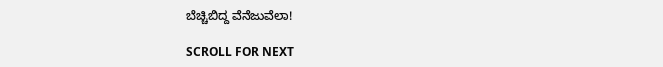ಬೆಚ್ಚಿಬಿದ್ದ ವೆನೆಜುವೆಲಾ!

SCROLL FOR NEXT